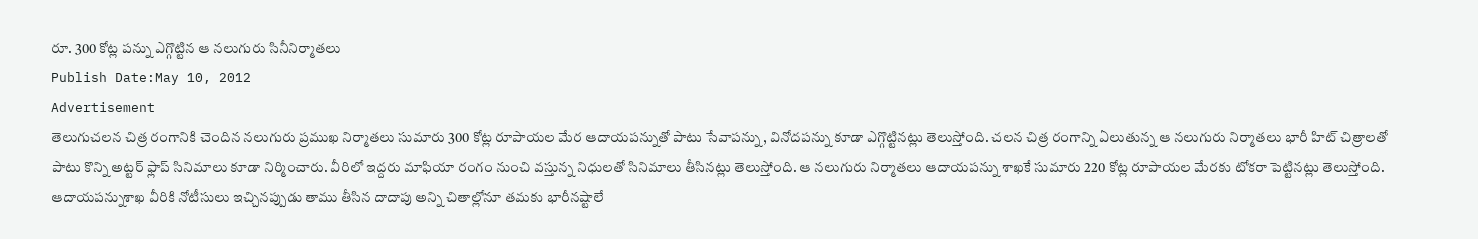రూ. 300 కోట్ల పన్ను ఎగ్గొట్టిన ఆ నలుగురు సినీనిర్మాతలు
Publish Date:May 10, 2012
Advertisement
తెలుగుచలన చిత్ర రంగానికి చెందిన నలుగురు ప్రముఖ నిర్మాతలు సుమారు 300 కోట్ల రూపాయల మేర ఆదాయపన్నుతో పాటు సేవాపన్ను, వినోదపన్ను కూడా ఎగ్గొట్టినట్లు తెలుస్తోంది. చలన చిత్ర రంగాన్ని ఏలుతున్న ఆ నలుగురు నిర్మాతలు భారీ హిట్ చిత్రాలతో పాటు కొన్ని అట్టర్ ఫ్లాప్ సినిమాలు కూడా నిర్మించారు. వీరిలో ఇద్దరు మాఫియా రంగం నుంచి వస్తున్న నిధులతో సినిమాలు తీసినట్లు తెలుస్తోంది. ఆ నలుగురు నిర్మాతలు ఆదాయపన్ను శాఖకే సుమారు 220 కోట్ల రూపాయల మేరకు టోకరా పెట్టినట్లు తెలుస్తోంది. ఆదాయపన్నుశాఖ వీరికి నోటీసులు ఇచ్చినప్పుడు తాము తీసిన దాదాపు అన్ని చితాల్లోనూ తమకు భారీనష్టాలే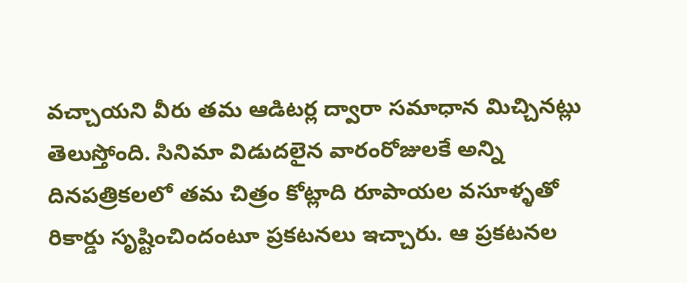వచ్చాయని వీరు తమ ఆడిటర్ల ద్వారా సమాధాన మిచ్చినట్లు తెలుస్తోంది. సినిమా విడుదలైన వారంరోజులకే అన్ని దినపత్రికలలో తమ చిత్రం కోట్లాది రూపాయల వసూళ్ళతో రికార్డు సృష్టించిందంటూ ప్రకటనలు ఇచ్చారు. ఆ ప్రకటనల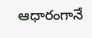ఆధారంగానే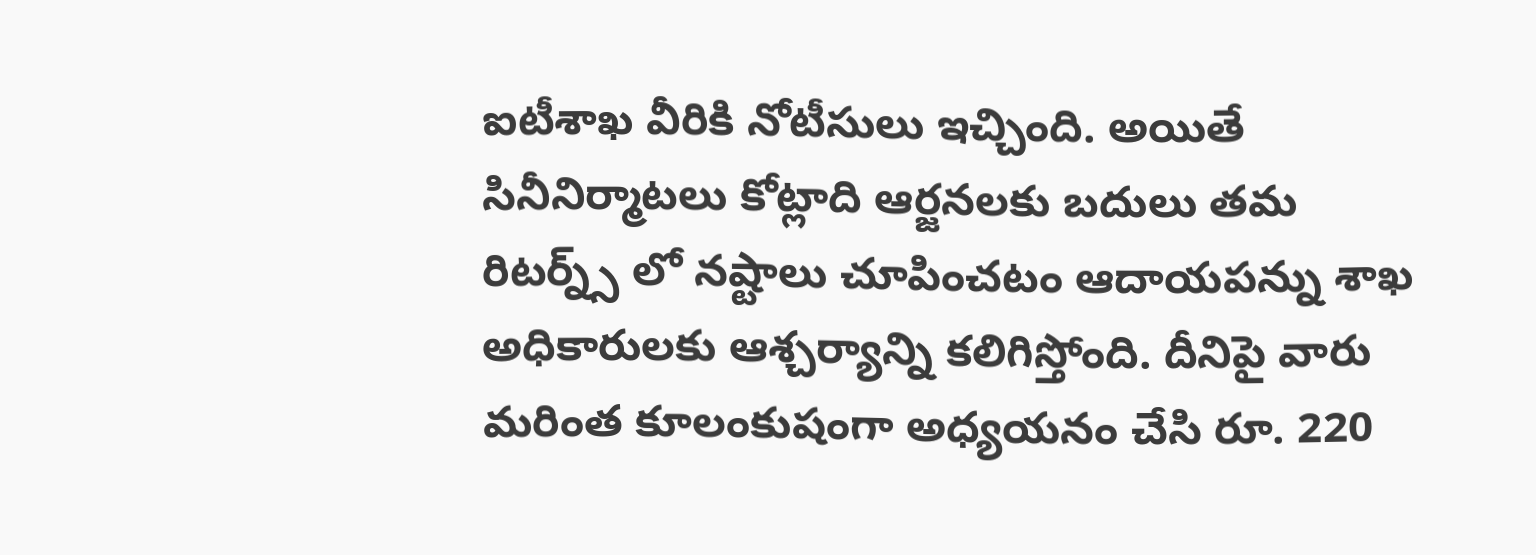ఐటీశాఖ వీరికి నోటీసులు ఇచ్చింది. అయితే సినీనిర్మాటలు కోట్లాది ఆర్జనలకు బదులు తమ రిటర్న్స్ లో నష్టాలు చూపించటం ఆదాయపన్ను శాఖ అధికారులకు ఆశ్చర్యాన్ని కలిగిస్తోంది. దీనిపై వారు మరింత కూలంకుషంగా అధ్యయనం చేసి రూ. 220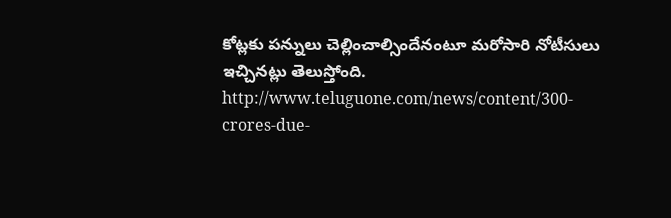కోట్లకు పన్నులు చెల్లించాల్సిందేనంటూ మరోసారి నోటీసులు ఇచ్చినట్లు తెలుస్తోంది.
http://www.teluguone.com/news/content/300-crores-due-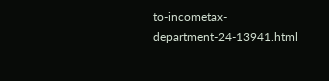to-incometax-department-24-13941.html